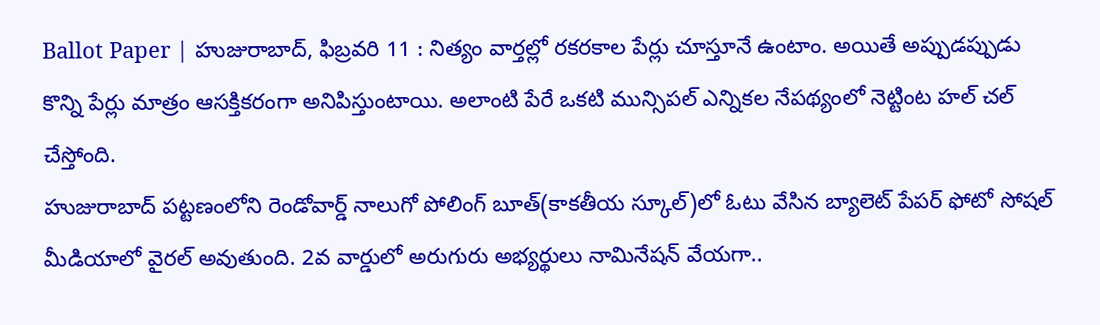Ballot Paper | హుజురాబాద్, ఫిబ్రవరి 11 : నిత్యం వార్తల్లో రకరకాల పేర్లు చూస్తూనే ఉంటాం. అయితే అప్పుడప్పుడు కొన్ని పేర్లు మాత్రం ఆసక్తికరంగా అనిపిస్తుంటాయి. అలాంటి పేరే ఒకటి మున్సిపల్ ఎన్నికల నేపథ్యంలో నెట్టింట హల్ చల్ చేస్తోంది.
హుజురాబాద్ పట్టణంలోని రెండోవార్డ్ నాలుగో పోలింగ్ బూత్(కాకతీయ స్కూల్)లో ఓటు వేసిన బ్యాలెట్ పేపర్ ఫోటో సోషల్ మీడియాలో వైరల్ అవుతుంది. 2వ వార్డులో అరుగురు అభ్యర్థులు నామినేషన్ వేయగా..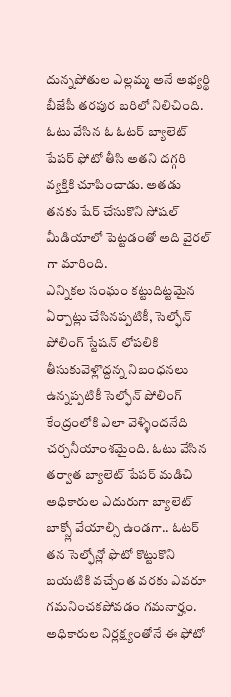దున్నపోతుల ఎల్లమ్మ అనే అభ్యర్థి బీజేపీ తరపుర బరిలో నిలిచింది. ఓటు వేసిన ఓ ఓటర్ బ్యాలెట్ పేపర్ ఫోటో తీసి అతని దగ్గరి వ్యక్తికి చూపించాడు. అతడు తనకు షేర్ చేసుకొని సోషల్ మీడియాలో పెట్టడంతో అది వైరల్ గా మారింది.
ఎన్నికల సంఘం కట్టుదిట్టమైన ఏర్పాట్లు చేసినప్పటికీ, సెల్ఫోన్ పోలింగ్ స్టేషన్ లోపలికి తీసుకువెళ్లొద్దన్న నిబంధనలు ఉన్నప్పటికీ సెల్ఫోన్ పోలింగ్ కేంద్రంలోకి ఎలా వెళ్ళిందనేది చర్చనీయాంశమైంది. ఓటు వేసిన తర్వాత బ్యాలెట్ పేపర్ మడిచి అధికారుల ఎదురుగా బ్యాలెట్ బాక్స్లో వేయాల్సి ఉండగా.. ఓటర్ తన సెల్ఫోన్లో ఫొటో కొట్టుకొని బయటికి వచ్చేంత వరకు ఎవరూ గమనించకపోవడం గమనార్హం.
అధికారుల నిర్లక్ష్యంతోనే ఈ ఫోటో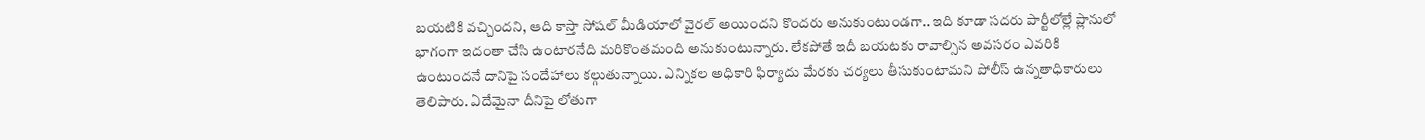బయటికి వచ్చిందని, ఆది కాస్తా సోషల్ మీడియాలో వైరల్ అయిందని కొందరు అనుకుంటుండగా.. ఇది కూడా సదరు పార్టీలోల్లే ప్లానులో భాగంగా ఇదంతా చేసి ఉంటారనేది మరికొంతమంది అనుకుంటున్నారు. లేకపోతే ఇదీ బయటకు రావాల్సిన అవసరం ఎవరికి ఉంటుందనే దానిపై సందేహాలు కల్గుతున్నాయి. ఎన్నికల అధికారి ఫిర్యాదు మేరకు చర్యలు తీసుకుంటామని పోలీస్ ఉన్నతాధికారులు తెలిపారు. ఏదేమైనా దీనిపై లోతుగా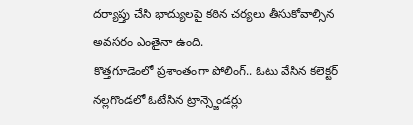దర్యాప్తు చేసి భాద్యులపై కఠిన చర్యలు తీసుకోవాల్సిన అవసరం ఎంతైనా ఉంది.
కొత్తగూడెంలో ప్రశాంతంగా పోలింగ్.. ఓటు వేసిన కలెక్టర్
నల్లగొండలో ఓటేసిన ట్రాన్స్జెండర్లు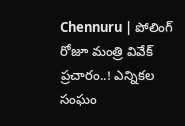Chennuru | పోలింగ్ రోజూ మంత్రి వివేక్ ప్రచారం..! ఎన్నికల సంఘం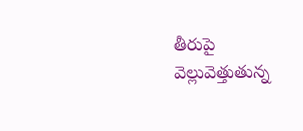తీరుపై వెల్లువెత్తుతున్న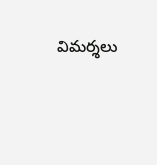విమర్శలు